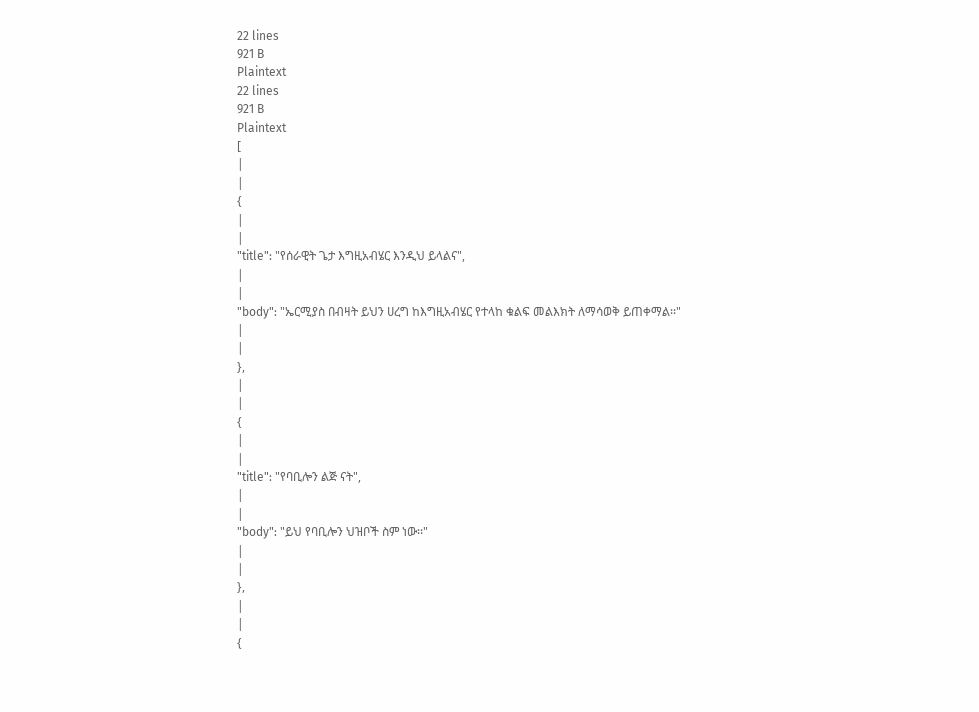22 lines
921 B
Plaintext
22 lines
921 B
Plaintext
[
|
|
{
|
|
"title": "የሰራዊት ጌታ እግዚአብሄር እንዲህ ይላልና",
|
|
"body": "ኤርሚያስ በብዛት ይህን ሀረግ ከእግዚአብሄር የተላከ ቁልፍ መልእክት ለማሳወቅ ይጠቀማል፡፡"
|
|
},
|
|
{
|
|
"title": "የባቢሎን ልጅ ናት",
|
|
"body": "ይህ የባቢሎን ህዝቦች ስም ነው፡፡"
|
|
},
|
|
{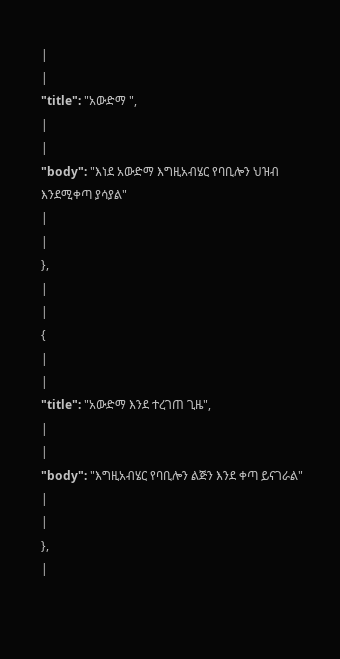|
|
"title": "አውድማ ",
|
|
"body": "እነደ አውድማ እግዚአብሄር የባቢሎን ህዝብ እንደሚቀጣ ያሳያል"
|
|
},
|
|
{
|
|
"title": "አውድማ እንደ ተረገጠ ጊዜ",
|
|
"body": "እግዚአብሄር የባቢሎን ልጅን እንደ ቀጣ ይናገራል"
|
|
},
|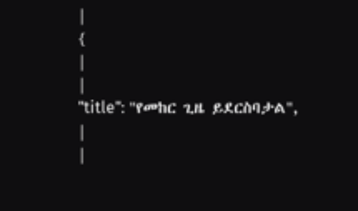|
{
|
|
"title": "የመከር ጊዜ ይደርስባታል",
|
|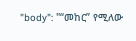"body": "“መከር” የሚለው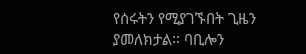የሰሩትን የሚያገኙበት ጊዜን ያመለክታል፡፡ ባቢሎን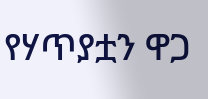የሃጥያቷን ዋጋ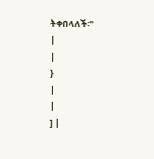ትቀበላለች፡"
|
|
}
|
|
] |